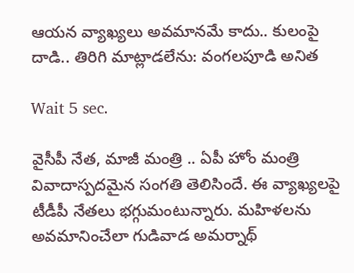ఆయన వ్యాఖ్యలు అవమానమే కాదు.. కులంపై దాడి.. తిరిగి మాట్లాడలేను: వంగలపూడి అనిత

Wait 5 sec.

వైసీపీ నేత, మాజీ మంత్రి .. ఏపీ హోం మంత్రి వివాదాస్పదమైన సంగతి తెలిసిందే. ఈ వ్యాఖ్యలపై టీడీపీ నేతలు భగ్గుమంటున్నారు. మహిళలను అవమానించేలా గుడివాడ అమర్నాథ్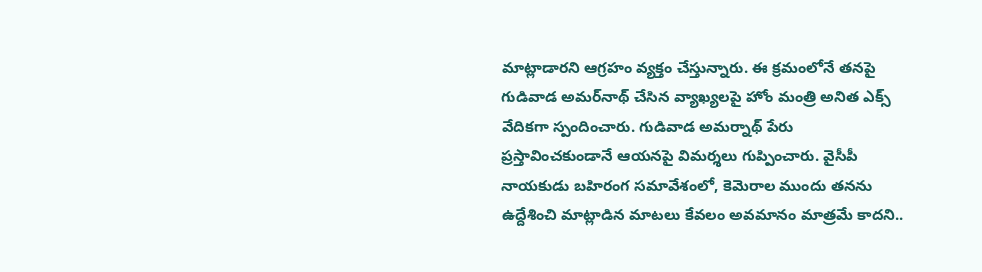మాట్లాడారని ఆగ్రహం వ్యక్తం చేస్తున్నారు. ఈ క్రమంలోనే తనపై గుడివాడ అమర్‌నాథ్ చేసిన వ్యాఖ్యలపై హోం మంత్రి అనిత ఎక్స్ వేదికగా స్పందించారు. గుడివాడ అమర్నాథ్ పేరు ప్రస్తావించకుండానే ఆయనపై విమర్శలు గుప్పించారు. వైసీపీ నాయకుడు బహిరంగ సమావేశంలో, కెమెరాల ముందు తనను ఉద్దేశించి మాట్లాడిన మాటలు కేవలం అవమానం మాత్రమే కాదని..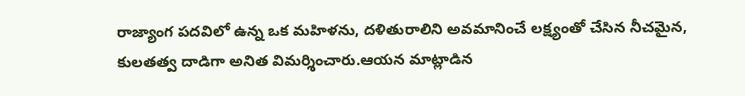రాజ్యాంగ పదవిలో ఉన్న ఒక మహిళను, దళితురాలిని అవమానించే లక్ష్యంతో చేసిన నీచమైన, కులతత్వ దాడిగా అనిత విమర్శించారు.ఆయన మాట్లాడిన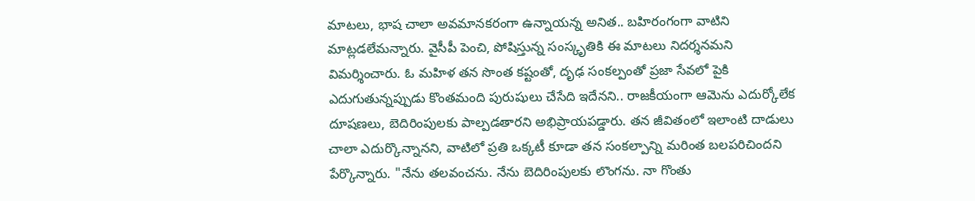మాటలు, భాష చాలా అవమానకరంగా ఉన్నాయన్న అనిత.. బహిరంగంగా వాటిని మాట్లడలేమన్నారు. వైసీపీ పెంచి, పోషిస్తున్న సంస్కృతికి ఈ మాటలు నిదర్శనమని విమర్శించారు. ఓ మహిళ తన సొంత కష్టంతో, దృఢ సంకల్పంతో ప్రజా సేవలో పైకి ఎదుగుతున్నప్పుడు కొంతమంది పురుషులు చేసేది ఇదేనని.. రాజకీయంగా ఆమెను ఎదుర్కోలేక దూషణలు, బెదిరింపులకు పాల్పడతారని అభిప్రాయపడ్డారు. తన జీవితంలో ఇలాంటి దాడులు చాలా ఎదుర్కొన్నానని, వాటిలో ప్రతి ఒక్కటీ కూడా తన సంకల్పాన్ని మరింత బలపరిచిందని పేర్కొన్నారు. "నేను తలవంచను. నేను బెదిరింపులకు లొంగను. నా గొంతు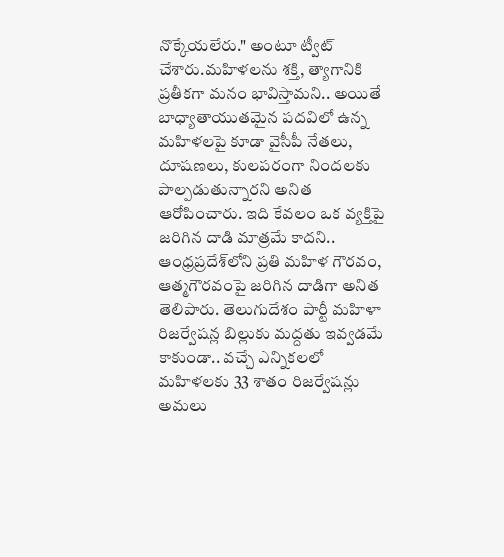నొక్కేయలేరు." అంటూ ట్వీట్ చేశారు.మహిళలను శక్తి, త్యాగానికి ప్రతీకగా మనం భావిస్తామని.. అయితే బాధ్యాతాయుతమైన పదవిలో ఉన్న మహిళలపై కూడా వైసీపీ నేతలు, దూషణలు, కులపరంగా నిందలకు పాల్పడుతున్నారని అనిత ఆరోపించారు. ఇది కేవలం ఒక వ్యక్తిపై జరిగిన దాడి మాత్రమే కాదని.. ఆంధ్రప్రదేశ్‌లోని ప్రతి మహిళ గౌరవం, ఆత్మగౌరవంపై జరిగిన దాడిగా అనిత తెలిపారు. తెలుగుదేశం పార్టీ మహిళా రిజర్వేషన్ల బిల్లుకు మద్దతు ఇవ్వడమే కాకుండా.. వచ్చే ఎన్నికలలో మహిళలకు 33 శాతం రిజర్వేషన్లు అమలు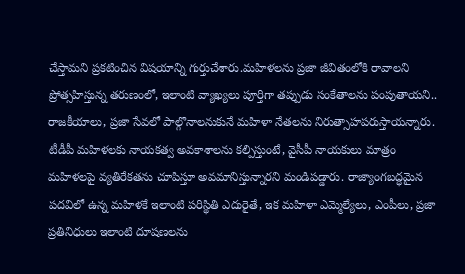చేస్తామని ప్రకటించిన విషయాన్ని గుర్తుచేశారు.మహిళలను ప్రజా జీవితంలోకి రావాలని ప్రోత్సహిస్తున్న తరుణంలో, ఇలాంటి వ్యాఖ్యలు పూర్తిగా తప్పుడు సంకేతాలను పంపుతాయని.. రాజకీయాలు, ప్రజా సేవలో పాల్గొనాలనుకునే మహిళా నేతలను నిరుత్సాహపరుస్తాయన్నారు. టీడీపీ మహిళలకు నాయకత్వ అవకాశాలను కల్పిస్తుంటే, వైసీపీ నాయకులు మాత్రం మహిళలపై వ్యతిరేకతను చూపిస్తూ అవమానిస్తున్నారని మండిపడ్డారు. రాజ్యాంగబద్ధమైన పదవిలో ఉన్న మహిళకే ఇలాంటి పరిస్థితి ఎదురైతే, ఇక మహిళా ఎమ్మెల్యేలు, ఎంపీలు, ప్రజా ప్రతినిధులు ఇలాంటి దూషణలను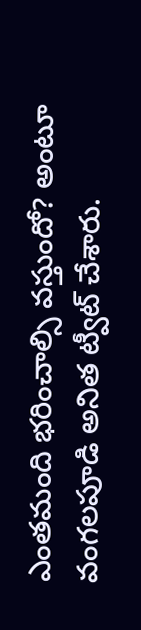ఎంతమంది భరించాల్సి వస్తుందో? అంటూ వంగలపూడి అనిత ట్వీట్ చేశారు.